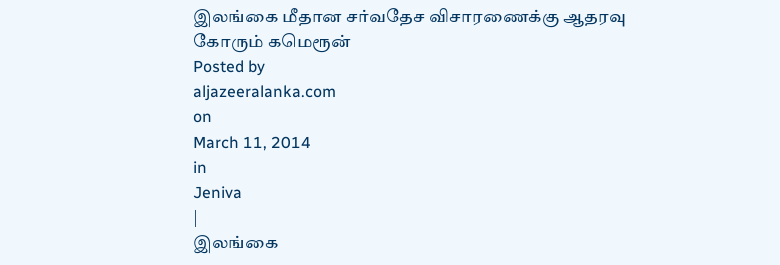இலங்கை மீதான சர்வதேச விசாரணைக்கு ஆதரவு கோரும் கமெரூன்
Posted by
aljazeeralanka.com
on
March 11, 2014
in
Jeniva
|
இலங்கை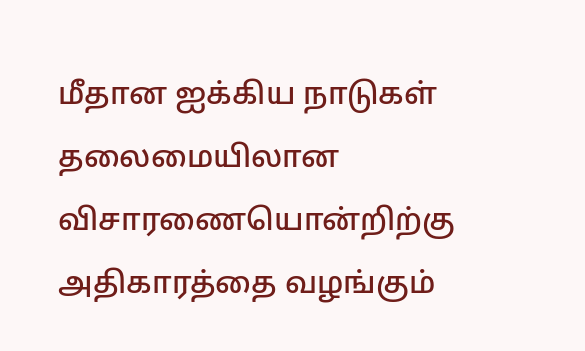மீதான ஐக்கிய நாடுகள் தலைமையிலான விசாரணையொன்றிற்கு அதிகாரத்தை வழங்கும்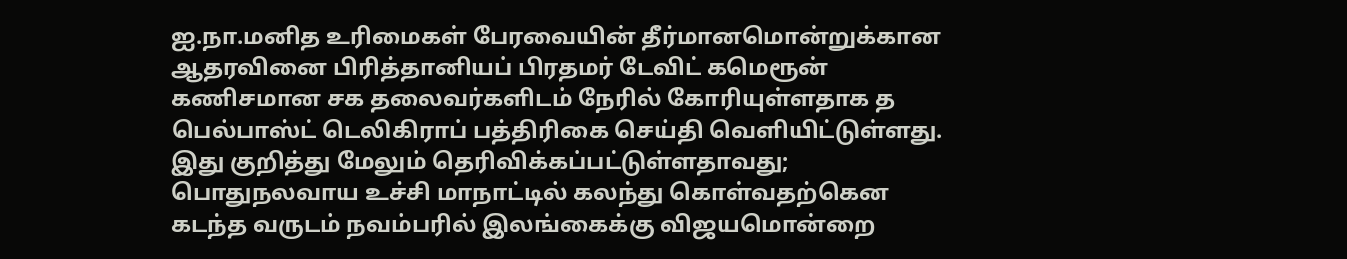ஐ.நா.மனித உரிமைகள் பேரவையின் தீர்மானமொன்றுக்கான ஆதரவினை பிரித்தானியப் பிரதமர் டேவிட் கமெரூன் கணிசமான சக தலைவர்களிடம் நேரில் கோரியுள்ளதாக த பெல்பாஸ்ட் டெலிகிராப் பத்திரிகை செய்தி வெளியிட்டுள்ளது. இது குறித்து மேலும் தெரிவிக்கப்பட்டுள்ளதாவது;
பொதுநலவாய உச்சி மாநாட்டில் கலந்து கொள்வதற்கென கடந்த வருடம் நவம்பரில் இலங்கைக்கு விஜயமொன்றை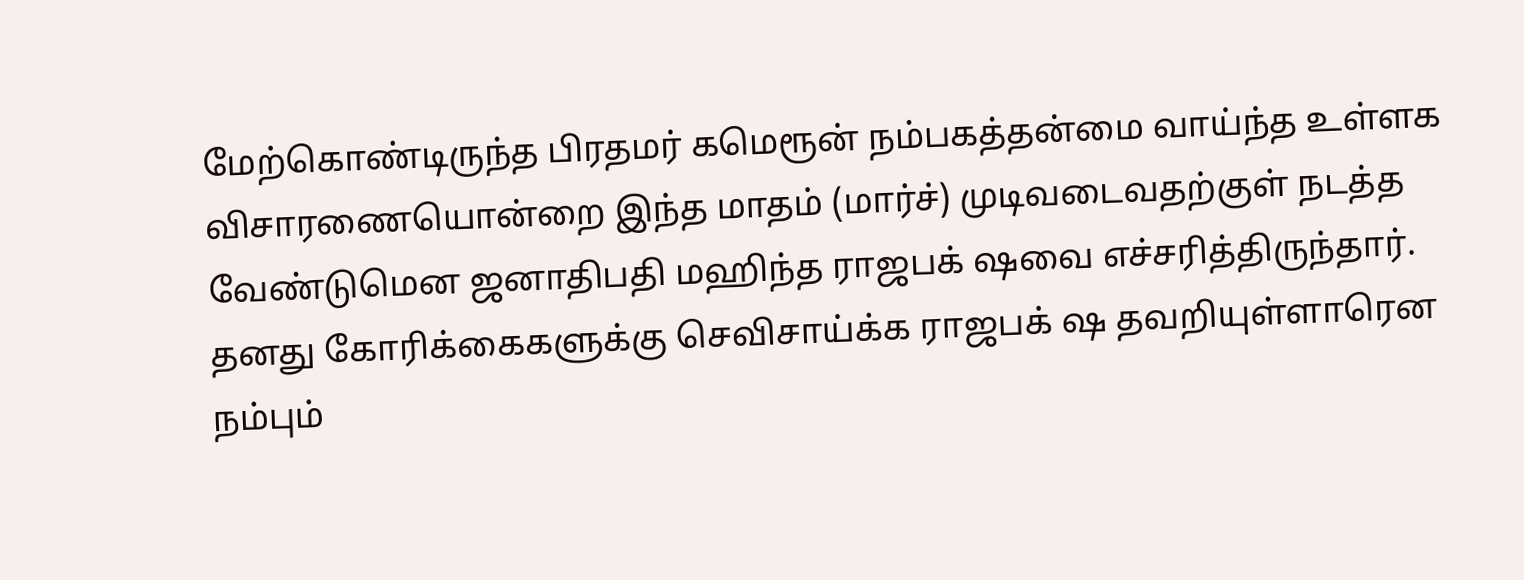மேற்கொண்டிருந்த பிரதமர் கமெரூன் நம்பகத்தன்மை வாய்ந்த உள்ளக விசாரணையொன்றை இந்த மாதம் (மார்ச்) முடிவடைவதற்குள் நடத்த வேண்டுமென ஜனாதிபதி மஹிந்த ராஜபக் ஷவை எச்சரித்திருந்தார்.
தனது கோரிக்கைகளுக்கு செவிசாய்க்க ராஜபக் ஷ தவறியுள்ளாரென நம்பும்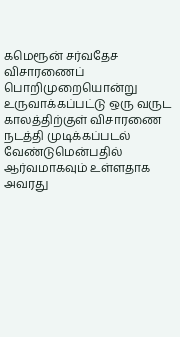கமெரூன் சர்வதேச விசாரணைப் பொறிமுறையொன்று உருவாக்கப்பட்டு ஒரு வருட காலத்திற்குள் விசாரணை நடத்தி முடிக்கப்படல் வேண்டுமென்பதில் ஆர்வமாகவும் உள்ளதாக அவரது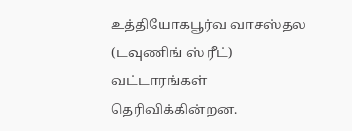உத்தியோகபூர்வ வாசஸ்தல (டவுணிங் ஸ் ரீட்) வட்டாரங்கள் தெரிவிக்கின்றன.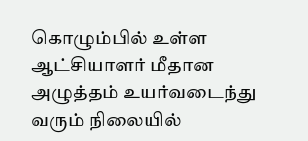கொழும்பில் உள்ள ஆட்சியாளர் மீதான அழுத்தம் உயர்வடைந்து வரும் நிலையில்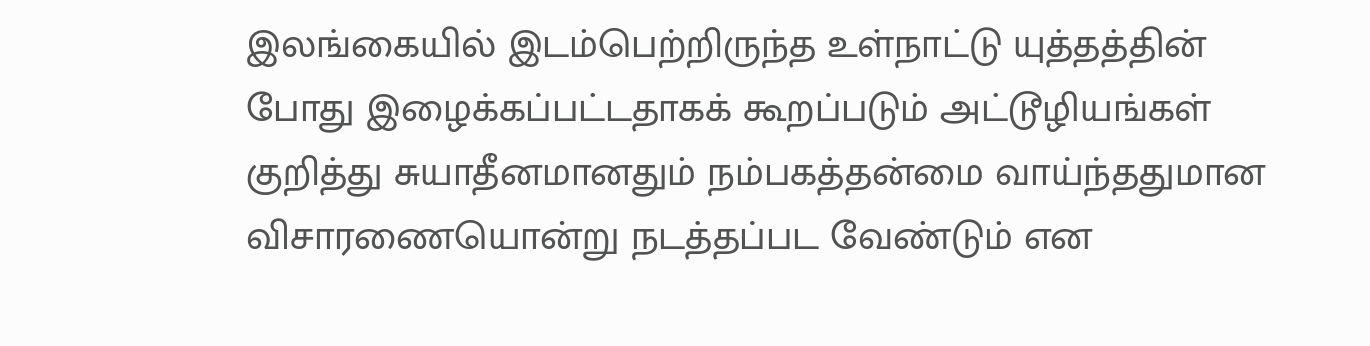இலங்கையில் இடம்பெற்றிருந்த உள்நாட்டு யுத்தத்தின் போது இழைக்கப்பட்டதாகக் கூறப்படும் அட்டூழியங்கள் குறித்து சுயாதீனமானதும் நம்பகத்தன்மை வாய்ந்ததுமான விசாரணையொன்று நடத்தப்பட வேண்டும் என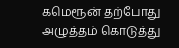கமெரூன் தற்போது அழுத்தம் கொடுத்து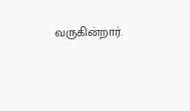வருகின்றார்.